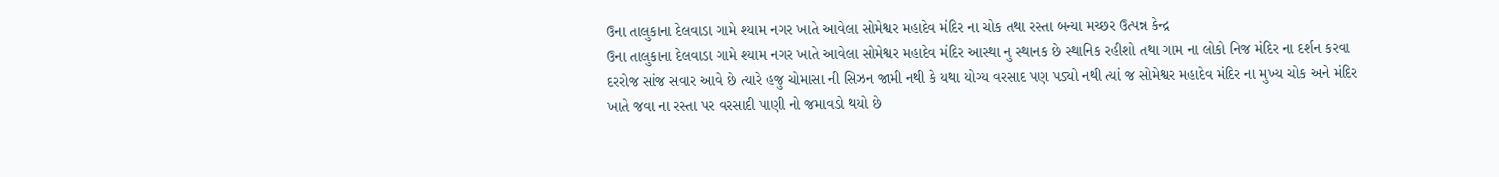ઉના તાલુકાના દેલવાડા ગામે શ્યામ નગર ખાતે આવેલા સોમેશ્વર મહાદેવ મંદિર ના ચોક તથા રસ્તા બન્યા મચ્છર ઉત્પન્ન કેન્દ્ર
ઉના તાલુકાના દેલવાડા ગામે શ્યામ નગર ખાતે આવેલા સોમેશ્વર મહાદેવ મંદિર આસ્થા નુ સ્થાનક છે સ્થાનિક રહીશો તથા ગામ ના લોકો નિજ મંદિર ના દર્શન કરવા દરરોજ સાંજ સવાર આવે છે ત્યારે હજુ ચોમાસા ની સિઝન જામી નથી કે યથા યોગ્ય વરસાદ પણ પડ્યો નથી ત્યાં જ સોમેશ્વર મહાદેવ મંદિર ના મુખ્ય ચોક અને મંદિર ખાતે જવા ના રસ્તા પર વરસાદી પાણી નો જમાવડો થયો છે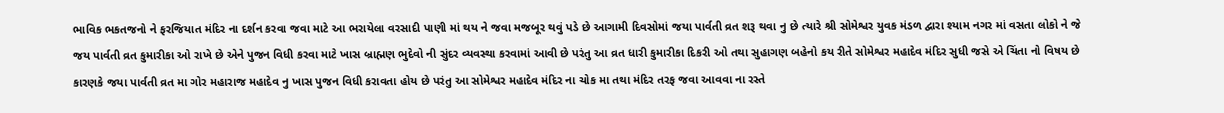ભાવિક ભકતજનો ને ફરજિયાત મંદિર ના દર્શન કરવા જવા માટે આ ભરાયેલા વરસાદી પાણી માં થય ને જવા મજબૂર થવું પડે છે આગામી દિવસોમાં જયા પાર્વતી વ્રત શરૂ થવા નુ છે ત્યારે શ્રી સોમેશ્વર યુવક મંડળ દ્વારા શ્યામ નગર માં વસતા લોકો ને જે જય પાર્વતી વ્રત કુમારીકા ઓ રાખે છે એને પુજન વિધી કરવા માટે ખાસ બ્રાહ્મણ ભુદેવો ની સુંદર વ્યવસ્થા કરવામાં આવી છે પરંતુ આ વ્રત ધારી કુમારીકા દિકરી ઓ તથા સુહાગણ બહેનો કય રીતે સોમેશ્વર મહાદેવ મંદિર સુધી જસે એ ચિંતા નો વિષય છે કારણકે જયા પાર્વતી વ્રત મા ગોર મહારાજ મહાદેવ નુ ખાસ પુજન વિધી કરાવતા હોય છે પરંતુ આ સોમેશ્વર મહાદેવ મંદિર ના ચોક મા તથા મંદિર તરફ જવા આવવા ના રસ્તે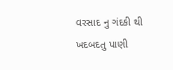વરસાદ નુ ગંદકી થી ખદબદતુ પાણી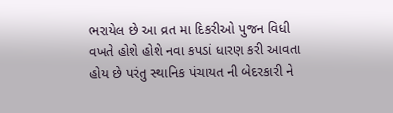ભરાયેલ છે આ વ્રત મા દિકરીઓ પુજન વિધી વખતે હોશે હોશે નવા કપડાં ધારણ કરી આવતા હોય છે પરંતુ સ્થાનિક પંચાયત ની બેદરકારી ને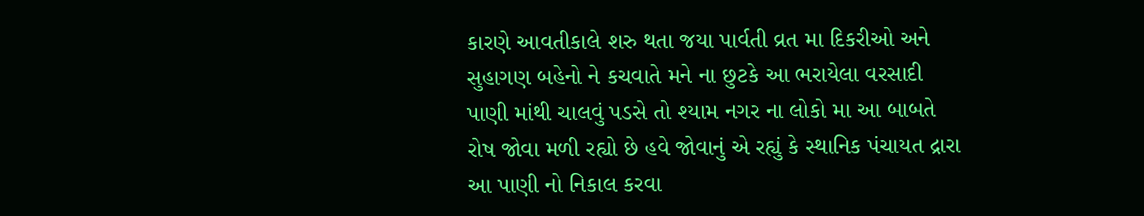કારણે આવતીકાલે શરુ થતા જયા પાર્વતી વ્રત મા દિકરીઓ અને સુહાગણ બહેનો ને કચવાતે મને ના છુટકે આ ભરાયેલા વરસાદી પાણી માંથી ચાલવું પડસે તો શ્યામ નગર ના લોકો મા આ બાબતે રોષ જોવા મળી રહ્યો છે હવે જોવાનું એ રહ્યું કે સ્થાનિક પંચાયત દ્રારા આ પાણી નો નિકાલ કરવા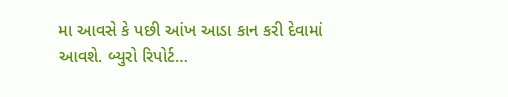મા આવસે કે પછી આંખ આડા કાન કરી દેવામાં આવશે. બ્યુરો રિપોર્ટ…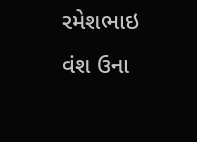રમેશભાઇ વંશ ઉના